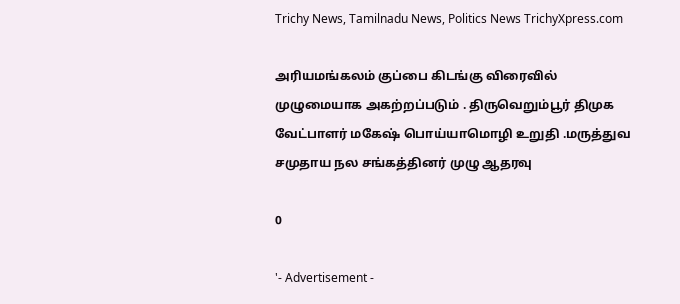Trichy News, Tamilnadu News, Politics News TrichyXpress.com

அரியமங்கலம் குப்பை கிடங்கு விரைவில் முழுமையாக அகற்றப்படும் . திருவெறும்பூர் திமுக வேட்பாளர் மகேஷ் பொய்யாமொழி உறுதி .மருத்துவ சமுதாய நல சங்கத்தினர் முழு ஆதரவு

0

'- Advertisement -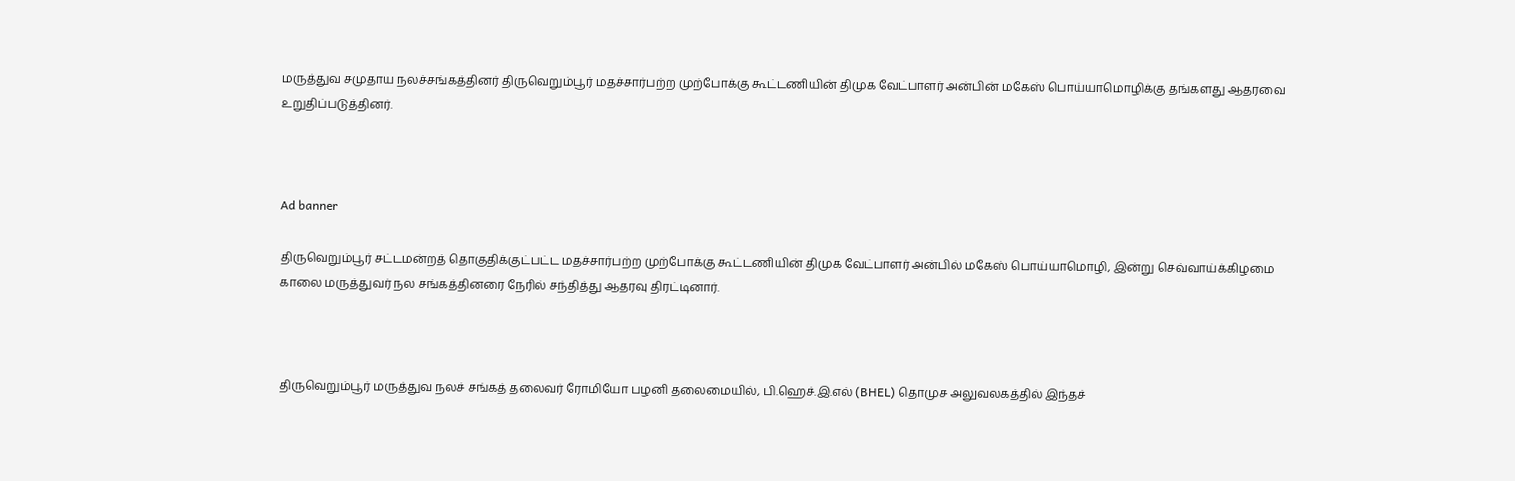மருத்துவ சமுதாய நலச்சங்கத்தினர் திருவெறும்பூர் மதச்சார்பற்ற முற்போக்கு கூட்டணியின் திமுக வேட்பாளர் அன்பின் மகேஸ் பொய்யாமொழிக்கு தங்களது ஆதரவை உறுதிப்படுத்தினர்.



Ad banner

திருவெறும்பூர் சட்டமன்றத் தொகுதிக்குட்பட்ட மதச்சார்பற்ற முற்போக்கு கூட்டணியின் திமுக வேட்பாளர் அன்பில் மகேஸ் பொய்யாமொழி, இன்று செவ்வாய்க்கிழமை காலை மருத்துவர் நல சங்கத்தினரை நேரில் சந்தித்து ஆதரவு திரட்டினார்.



திருவெறும்பூர் மருத்துவ நலச் சங்கத் தலைவர் ரோமியோ பழனி தலைமையில், பி.ஹெச்.இ.எல் (BHEL) தொமுச அலுவலகத்தில் இந்தச்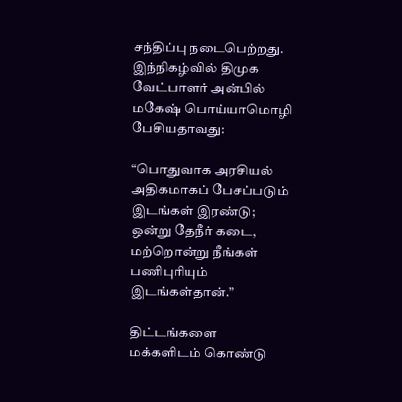சந்திப்பு நடைபெற்றது. இந்நிகழ்வில் திமுக வேட்பாளர் அன்பில் மகேஷ் பொய்யாமொழி பேசியதாவது:

“பொதுவாக அரசியல் அதிகமாகப் பேசப்படும் இடங்கள் இரண்டு; ஒன்று தேநீர் கடை, மற்றொன்று நீங்கள் பணிபுரியும் இடங்கள்தான்.”

திட்டங்களை மக்களிடம் கொண்டு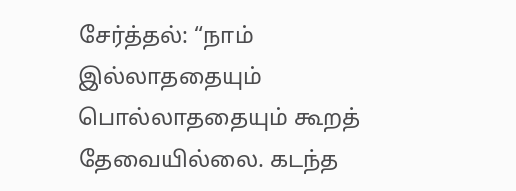சேர்த்தல்: “நாம் இல்லாததையும் பொல்லாததையும் கூறத் தேவையில்லை. கடந்த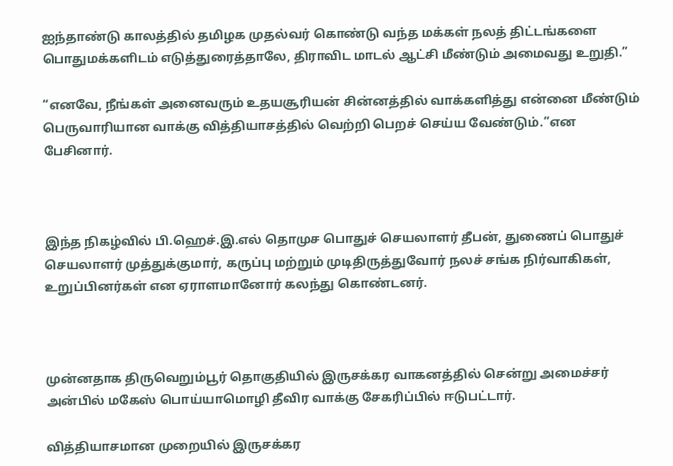ஐந்தாண்டு காலத்தில் தமிழக முதல்வர் கொண்டு வந்த மக்கள் நலத் திட்டங்களை பொதுமக்களிடம் எடுத்துரைத்தாலே, திராவிட மாடல் ஆட்சி மீண்டும் அமைவது உறுதி.”

“எனவே, நீங்கள் அனைவரும் உதயசூரியன் சின்னத்தில் வாக்களித்து என்னை மீண்டும் பெருவாரியான வாக்கு வித்தியாசத்தில் வெற்றி பெறச் செய்ய வேண்டும்.”என பேசினார்.



இந்த நிகழ்வில் பி.ஹெச்.இ.எல் தொமுச பொதுச் செயலாளர் தீபன், துணைப் பொதுச் செயலாளர் முத்துக்குமார், கருப்பு மற்றும் முடிதிருத்துவோர் நலச் சங்க நிர்வாகிகள், உறுப்பினர்கள் என ஏராளமானோர் கலந்து கொண்டனர்.



முன்னதாக திருவெறும்பூர் தொகுதியில் இருசக்கர வாகனத்தில் சென்று அமைச்சர் அன்பில் மகேஸ் பொய்யாமொழி தீவிர வாக்கு சேகரிப்பில் ஈடுபட்டார்.

வித்தியாசமான முறையில் இருசக்கர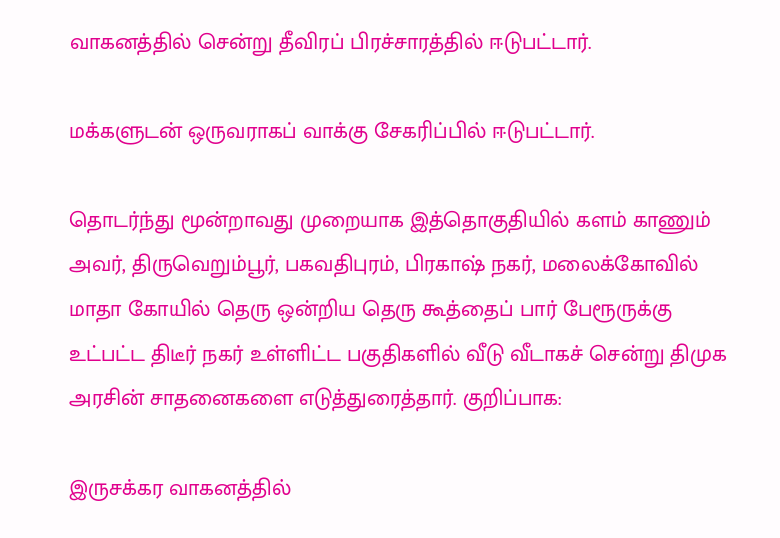வாகனத்தில் சென்று தீவிரப் பிரச்சாரத்தில் ஈடுபட்டார்.

மக்களுடன் ஒருவராகப் வாக்கு சேகரிப்பில் ஈடுபட்டார்.

தொடர்ந்து மூன்றாவது முறையாக இத்தொகுதியில் களம் காணும் அவர், திருவெறும்பூர், பகவதிபுரம், பிரகாஷ் நகர், மலைக்கோவில் மாதா கோயில் தெரு ஒன்றிய தெரு கூத்தைப் பார் பேரூருக்கு உட்பட்ட திடீர் நகர் உள்ளிட்ட பகுதிகளில் வீடு வீடாகச் சென்று திமுக அரசின் சாதனைகளை எடுத்துரைத்தார். குறிப்பாக:

இருசக்கர வாகனத்தில்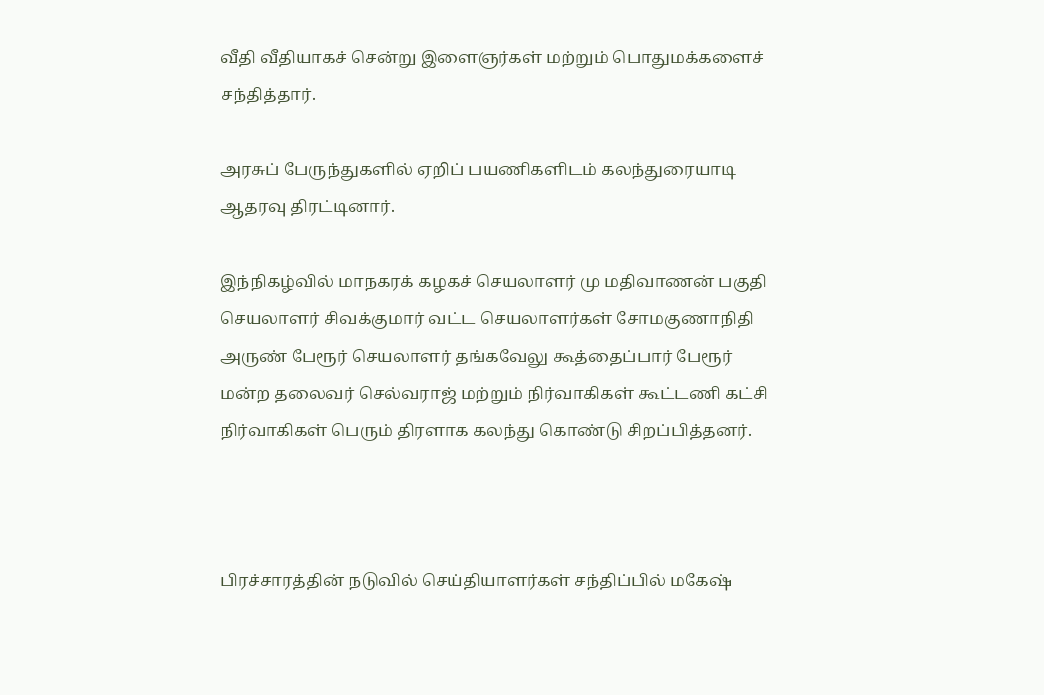வீதி வீதியாகச் சென்று இளைஞர்கள் மற்றும் பொதுமக்களைச் சந்தித்தார்.

அரசுப் பேருந்துகளில் ஏறிப் பயணிகளிடம் கலந்துரையாடி ஆதரவு திரட்டினார்.

இந்நிகழ்வில் மாநகரக் கழகச் செயலாளர் மு மதிவாணன் பகுதி செயலாளர் சிவக்குமார் வட்ட செயலாளர்கள் சோமகுணாநிதி அருண் பேரூர் செயலாளர் தங்கவேலு கூத்தைப்பார் பேரூர் மன்ற தலைவர் செல்வராஜ் மற்றும் நிர்வாகிகள் கூட்டணி கட்சி நிர்வாகிகள் பெரும் திரளாக கலந்து கொண்டு சிறப்பித்தனர்.



பிரச்சாரத்தின் நடுவில் செய்தியாளர்கள் சந்திப்பில் மகேஷ்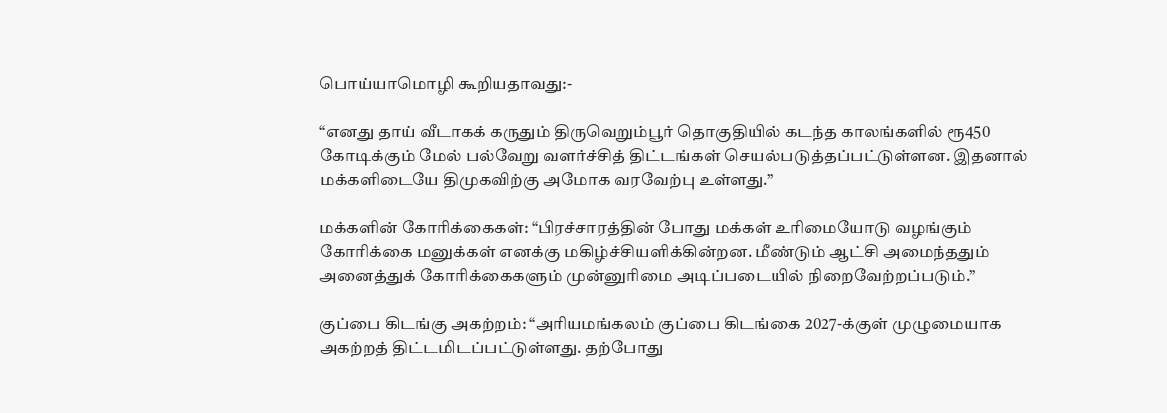பொய்யாமொழி கூறியதாவது:-

“எனது தாய் வீடாகக் கருதும் திருவெறும்பூர் தொகுதியில் கடந்த காலங்களில் ரூ450 கோடிக்கும் மேல் பல்வேறு வளர்ச்சித் திட்டங்கள் செயல்படுத்தப்பட்டுள்ளன. இதனால் மக்களிடையே திமுகவிற்கு அமோக வரவேற்பு உள்ளது.”

மக்களின் கோரிக்கைகள்: “பிரச்சாரத்தின் போது மக்கள் உரிமையோடு வழங்கும் கோரிக்கை மனுக்கள் எனக்கு மகிழ்ச்சியளிக்கின்றன. மீண்டும் ஆட்சி அமைந்ததும் அனைத்துக் கோரிக்கைகளும் முன்னுரிமை அடிப்படையில் நிறைவேற்றப்படும்.”

குப்பை கிடங்கு அகற்றம்: “அரியமங்கலம் குப்பை கிடங்கை 2027-க்குள் முழுமையாக அகற்றத் திட்டமிடப்பட்டுள்ளது. தற்போது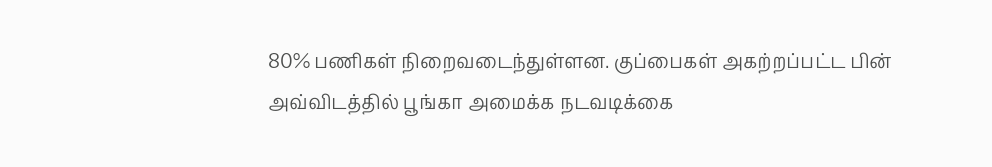80% பணிகள் நிறைவடைந்துள்ளன. குப்பைகள் அகற்றப்பட்ட பின் அவ்விடத்தில் பூங்கா அமைக்க நடவடிக்கை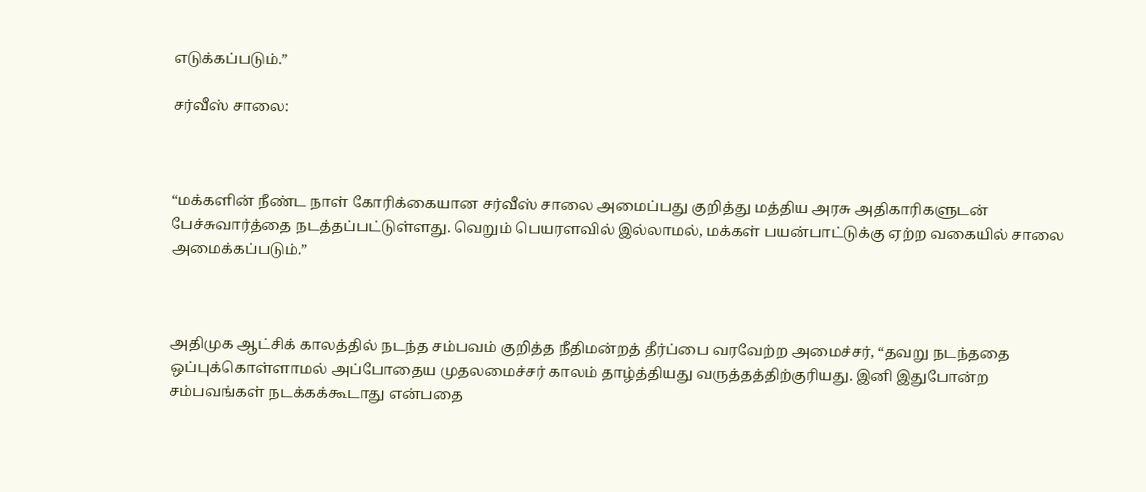எடுக்கப்படும்.”

சர்வீஸ் சாலை:



“மக்களின் நீண்ட நாள் கோரிக்கையான சர்வீஸ் சாலை அமைப்பது குறித்து மத்திய அரசு அதிகாரிகளுடன் பேச்சுவார்த்தை நடத்தப்பட்டுள்ளது. வெறும் பெயரளவில் இல்லாமல், மக்கள் பயன்பாட்டுக்கு ஏற்ற வகையில் சாலை அமைக்கப்படும்.”



அதிமுக ஆட்சிக் காலத்தில் நடந்த சம்பவம் குறித்த நீதிமன்றத் தீர்ப்பை வரவேற்ற அமைச்சர், “தவறு நடந்ததை ஒப்புக்கொள்ளாமல் அப்போதைய முதலமைச்சர் காலம் தாழ்த்தியது வருத்தத்திற்குரியது. இனி இதுபோன்ற சம்பவங்கள் நடக்கக்கூடாது என்பதை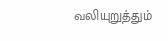வலியுறுத்தும்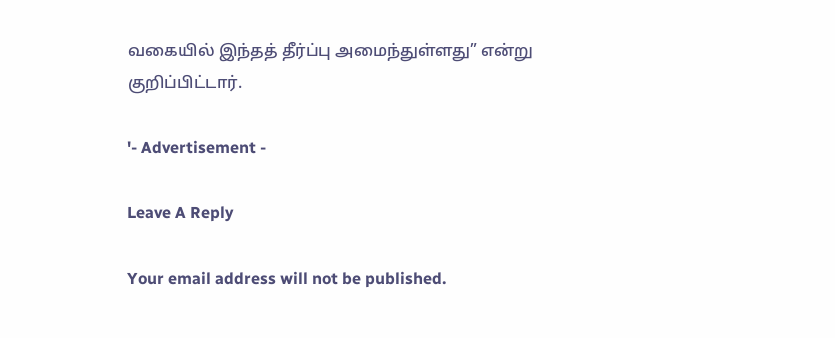வகையில் இந்தத் தீர்ப்பு அமைந்துள்ளது” என்று குறிப்பிட்டார்.

'- Advertisement -

Leave A Reply

Your email address will not be published.